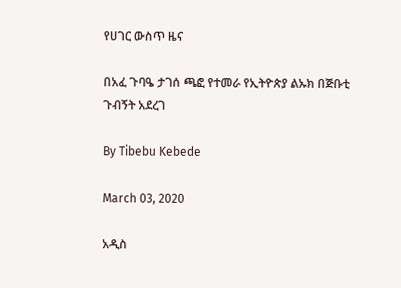የሀገር ውስጥ ዜና

በአፈ ጉባዔ ታገሰ ጫፎ የተመራ የኢትዮጵያ ልኡክ በጅቡቲ ጉብኝት አደረገ

By Tibebu Kebede

March 03, 2020

አዲስ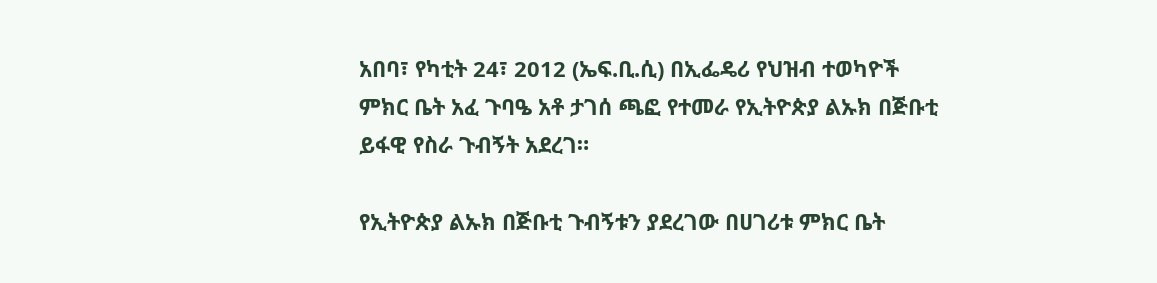አበባ፣ የካቲት 24፣ 2012 (ኤፍ.ቢ.ሲ) በኢፌዴሪ የህዝብ ተወካዮች ምክር ቤት አፈ ጉባዔ አቶ ታገሰ ጫፎ የተመራ የኢትዮጵያ ልኡክ በጅቡቲ ይፋዊ የስራ ጉብኝት አደረገ።

የኢትዮጵያ ልኡክ በጅቡቲ ጉብኝቱን ያደረገው በሀገሪቱ ምክር ቤት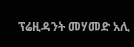ፕሬዚዳንት መሃመድ አሊ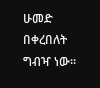ሁመድ በቀረበለት ግብዣ ነው።